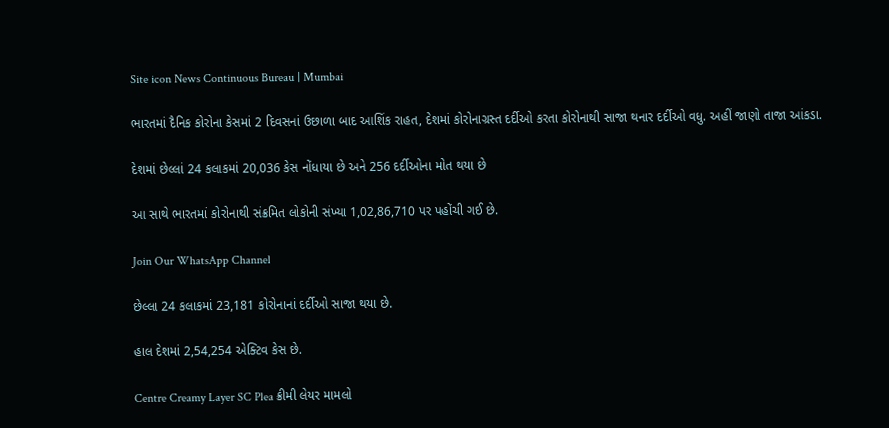Site icon News Continuous Bureau | Mumbai

ભારતમાં દૈનિક કોરોના કેસમાં 2 દિવસનાં ઉછાળા બાદ આશિંક રાહત, દેશમાં કોરોનાગ્રસ્ત દર્દીઓ કરતા કોરોનાથી સાજા થનાર દર્દીઓ વધુ. અહીં જાણો તાજા આંકડા.

દેશમાં છેલ્લાં 24 કલાકમાં 20,036 કેસ નોંધાયા છે અને 256 દર્દીઓના મોત થયા છે

આ સાથે ભારતમાં કોરોનાથી સંક્રમિત લોકોની સંખ્યા 1,02,86,710 પર પહોંચી ગઈ છે.

Join Our WhatsApp Channel

છેલ્લા 24 કલાકમાં 23,181 કોરોનાનાં દર્દીઓ સાજા થયા છે.

હાલ દેશમાં 2,54,254 એક્ટિવ કેસ છે.

Centre Creamy Layer SC Plea ક્રીમી લેયર મામલો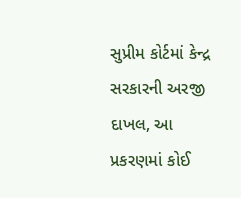સુપ્રીમ કોર્ટમાં કેન્દ્ર સરકારની અરજી દાખલ, આ પ્રકરણમાં કોઈ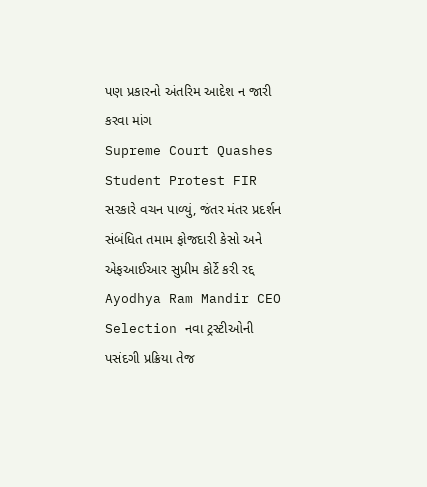પણ પ્રકારનો અંતરિમ આદેશ ન જારી કરવા માંગ
Supreme Court Quashes Student Protest FIR સરકારે વચન પાળ્યું, જંતર મંતર પ્રદર્શન સંબંધિત તમામ ફોજદારી કેસો અને એફઆઈઆર સુપ્રીમ કોર્ટે કરી રદ્દ
Ayodhya Ram Mandir CEO Selection નવા ટ્રસ્ટીઓની પસંદગી પ્રક્રિયા તેજ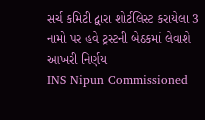સર્ચ કમિટી દ્વારા શોર્ટલિસ્ટ કરાયેલા 3 નામો પર હવે ટ્રસ્ટની બેઠકમાં લેવાશે આખરી નિર્ણય
INS Nipun Commissioned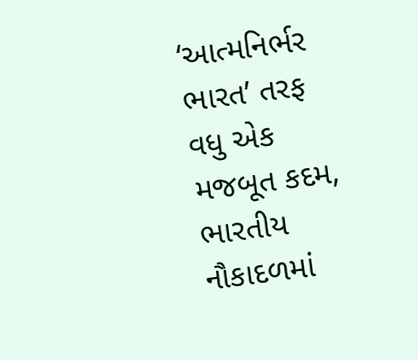‘આત્મનિર્ભર ભારત’ તરફ વધુ એક મજબૂત કદમ, ભારતીય નૌકાદળમાં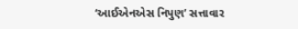‘આઈએનએસ નિપુણ’ સત્તાવાર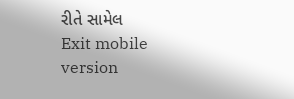રીતે સામેલ
Exit mobile version